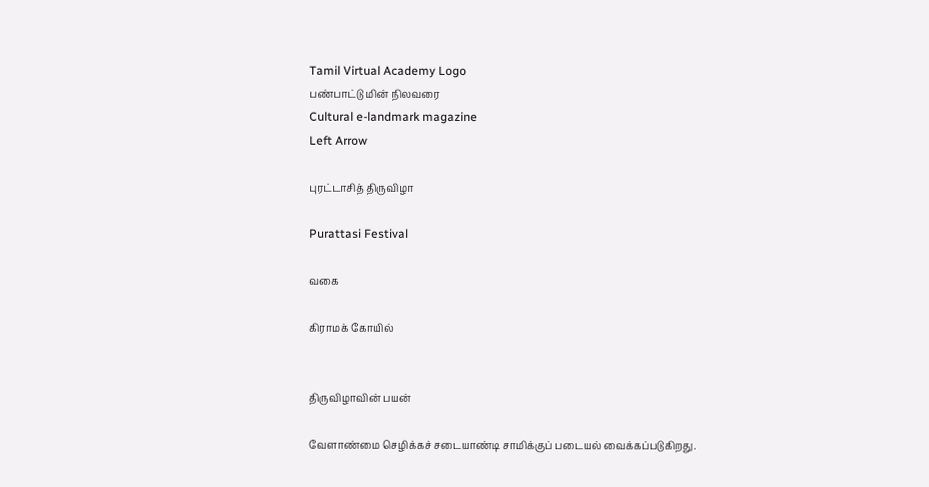Tamil Virtual Academy Logo
பண்பாட்டு மின் நிலவரை
Cultural e-landmark magazine
Left Arrow

புரட்டாசித் திருவிழா

Purattasi Festival

வகை

கிராமக் கோயில்


திருவிழாவின் பயன்

வேளாண்மை செழிக்கச் சடையாண்டி சாமிக்குப் படையல் வைக்கப்படுகிறது.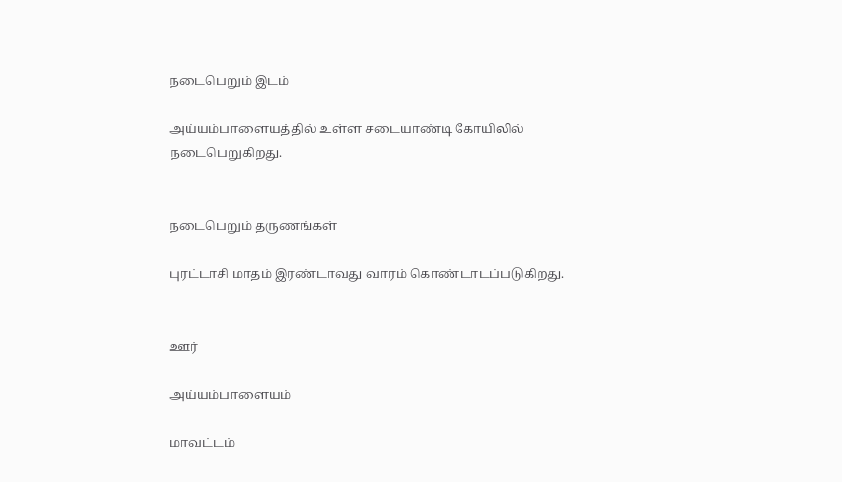நடைபெறும் இடம்

அய்யம்பாளையத்தில் உள்ள சடையாண்டி கோயிலில் நடைபெறுகிறது.


நடைபெறும் தருணங்கள்

புரட்டாசி மாதம் இரண்டாவது வாரம் கொண்டாடப்படுகிறது.


ஊர்

அய்யம்பாளையம்

மாவட்டம்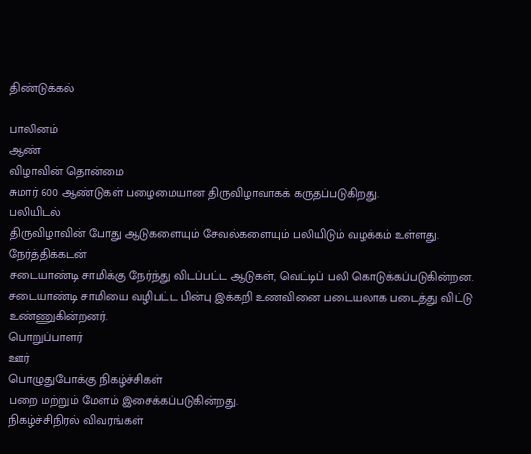திண்டுக்கல்

பாலினம்
ஆண்
விழாவின் தொன்மை
சுமார் 600 ஆண்டுகள் பழைமையான திருவிழாவாகக் கருதப்படுகிறது.
பலியிடல்
திருவிழாவின் போது ஆடுகளையும் சேவல்களையும் பலியிடும் வழக்கம் உள்ளது.
நேர்த்திக்கடன்
சடையாண்டி சாமிக்கு நேர்ந்து விடப்பட்ட ஆடுகள், வெட்டிப் பலி கொடுக்கப்படுகின்றன. சடையாண்டி சாமியை வழிபட்ட பின்பு இக்கறி உணவினை படையலாக படைத்து விட்டு உண்ணுகின்றனர்.
பொறுப்பாளர்
ஊர்
பொழுதுபோக்கு நிகழ்ச்சிகள்
பறை மற்றும் மேளம் இசைக்கப்படுகின்றது.
நிகழ்ச்சிநிரல் விவரங்கள்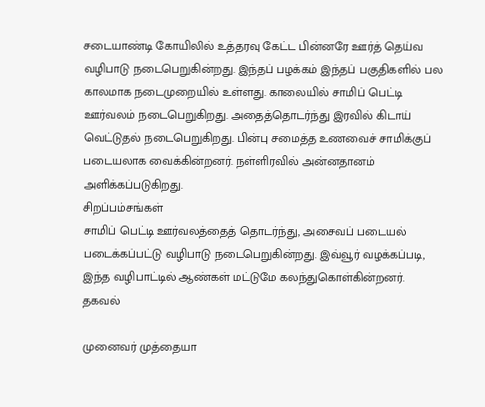சடையாண்டி கோயிலில் உத்தரவு கேட்ட பின்னரே ஊர்த் தெய்வ வழிபாடு நடைபெறுகின்றது. இந்தப் பழக்கம் இந்தப் பகுதிகளில் பல காலமாக நடைமுறையில் உள்ளது. காலையில் சாமிப் பெட்டி ஊர்வலம் நடைபெறுகிறது. அதைத்தொடர்ந்து இரவில் கிடாய் வெட்டுதல் நடைபெறுகிறது. பின்பு சமைத்த உணவைச் சாமிக்குப் படையலாக வைக்கின்றனர். நள்ளிரவில் அன்னதானம் அளிக்கப்படுகிறது.
சிறப்பம்சங்கள்
சாமிப் பெட்டி ஊர்வலத்தைத் தொடர்ந்து, அசைவப் படையல் படைக்கப்பட்டு வழிபாடு நடைபெறுகின்றது. இவ்வூர் வழக்கப்படி, இந்த வழிபாட்டில் ஆண்கள் மட்டுமே கலந்துகொள்கின்றனர்.
தகவல்

முனைவர் முத்தையா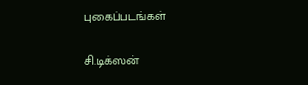புகைப்படங்கள்

சி.டிக்ஸன்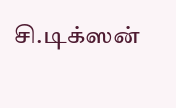சி.டிக்ஸன்